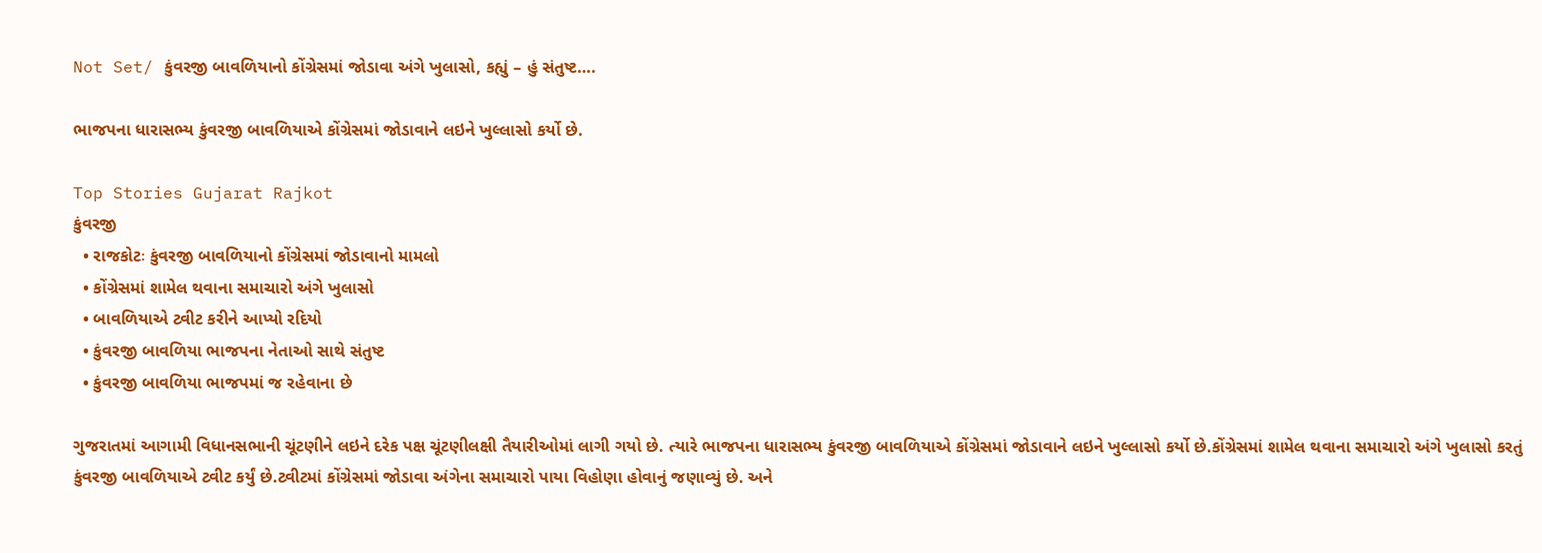Not Set/ કુંવરજી બાવળિયાનો કોંગ્રેસમાં જોડાવા અંગે ખુલાસો, કહ્યું – હું સંતુષ્ટ….

ભાજપના ધારાસભ્ય કુંવરજી બાવળિયાએ કોંગ્રેસમાં જોડાવાને લઇને ખુલ્લાસો કર્યો છે.

Top Stories Gujarat Rajkot
કુંવરજી
  • રાજકોટઃ કુંવરજી બાવળિયાનો કોંગ્રેસમાં જોડાવાનો મામલો
  • કોંગ્રેસમાં શામેલ થવાના સમાચારો અંગે ખુલાસો
  • બાવળિયાએ ટ્વીટ કરીને આપ્યો રદિયો
  • કુંવરજી બાવળિયા ભાજપના નેતાઓ સાથે સંતુષ્ટ
  • કુંવરજી બાવળિયા ભાજપમાં જ રહેવાના છે

ગુજરાતમાં આગામી વિધાનસભાની ચૂંટણીને લઇને દરેક પક્ષ ચૂંટણીલક્ષી તૈયારીઓમાં લાગી ગયો છે. ત્યારે ભાજપના ધારાસભ્ય કુંવરજી બાવળિયાએ કોંગ્રેસમાં જોડાવાને લઇને ખુલ્લાસો કર્યો છે.કોંગ્રેસમાં શામેલ થવાના સમાચારો અંગે ખુલાસો કરતું કુંવરજી બાવળિયાએ ટ્વીટ કર્યું છે.ટ્વીટમાં કોંગ્રેસમાં જોડાવા અંગેના સમાચારો પાયા વિહોણા હોવાનું જણાવ્યું છે. અને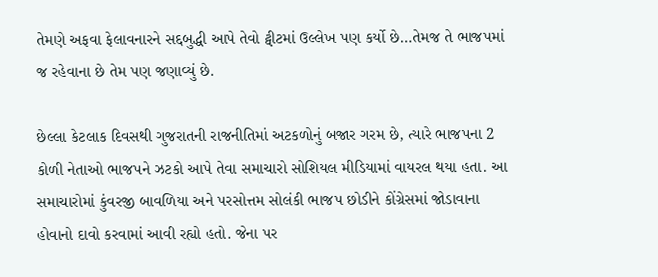તેમણે અફવા ફેલાવનારને સદ્દબુદ્ધી આપે તેવો ટ્વીટમાં ઉલ્લેખ પણ કર્યો છે…તેમજ તે ભાજપમાં જ રહેવાના છે તેમ પણ જણાવ્યું છે.

છેલ્લા કેટલાક દિવસથી ગુજરાતની રાજનીતિમાં અટકળોનું બજાર ગરમ છે, ત્યારે ભાજપના 2 કોળી નેતાઓ ભાજપને ઝટકો આપે તેવા સમાચારો સોશિયલ મીડિયામાં વાયરલ થયા હતા. આ સમાચારોમાં કુંવરજી બાવળિયા અને પરસોત્તમ સોલંકી ભાજપ છોડીને કોંગ્રેસમાં જોડાવાના હોવાનો દાવો કરવામાં આવી રહ્યો હતો. જેના પર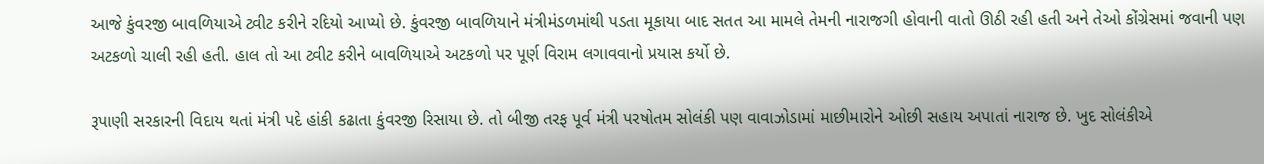આજે કુંવરજી બાવળિયાએ ટ્વીટ કરીને રદિયો આપ્યો છે. કુંવરજી બાવળિયાને મંત્રીમંડળમાંથી પડતા મૂકાયા બાદ સતત આ મામલે તેમની નારાજગી હોવાની વાતો ઊઠી રહી હતી અને તેઓ કોંગ્રેસમાં જવાની પણ અટકળો ચાલી રહી હતી. હાલ તો આ ટ્વીટ કરીને બાવળિયાએ અટકળો પર પૂર્ણ વિરામ લગાવવાનો પ્રયાસ કર્યો છે.

રૂપાણી સરકારની વિદાય થતાં મંત્રી પદે હાંકી કઢાતા કુંવરજી રિસાયા છે. તો બીજી તરફ પૂર્વ મંત્રી પરષોતમ સોલંકી પણ વાવાઝોડામાં માછીમારોને ઓછી સહાય અપાતાં નારાજ છે. ખુદ સોલંકીએ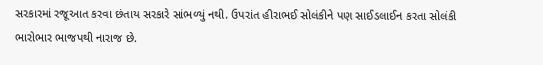સરકારમાં રજૂઆત કરવા છંતાય સરકારે સાંભળ્યું નથી. ઉપરાંત હીરાભઈ સોલંકીને પણ સાઈડલાઈન કરતા સોલંકી ભારોભાર ભાજપથી નારાજ છે.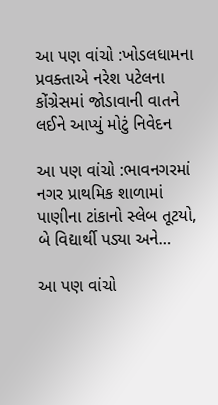આ પણ વાંચો :ખોડલધામના પ્રવક્તાએ નરેશ પટેલના કોંગ્રેસમાં જોડાવાની વાતને લઈને આપ્યું મોટું નિવેદન

આ પણ વાંચો :ભાવનગરમાં નગર પ્રાથમિક શાળામાં પાણીના ટાંકાનો સ્લેબ તૂટયો, બે વિદ્યાર્થી પડ્યા અને…

આ પણ વાંચો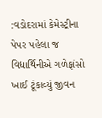:વડોદરામાં કેમેસ્ટ્રીના પેપર પહેલા જ વિદ્યાર્થિનીએ ગળેફાંસો ખાઈ ટૂંકાવ્યું જીવન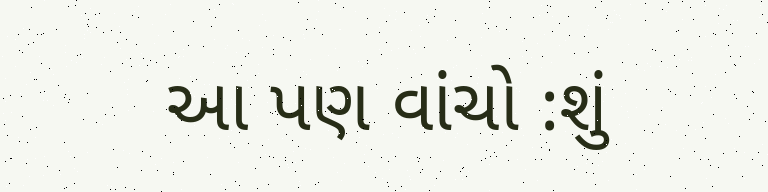આ પણ વાંચો :શું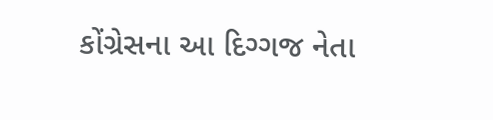કોંગ્રેસના આ દિગ્ગજ નેતા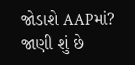જોડાશે AAPમાં? જાણી શું છે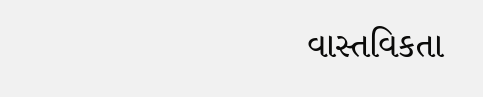વાસ્તવિકતા